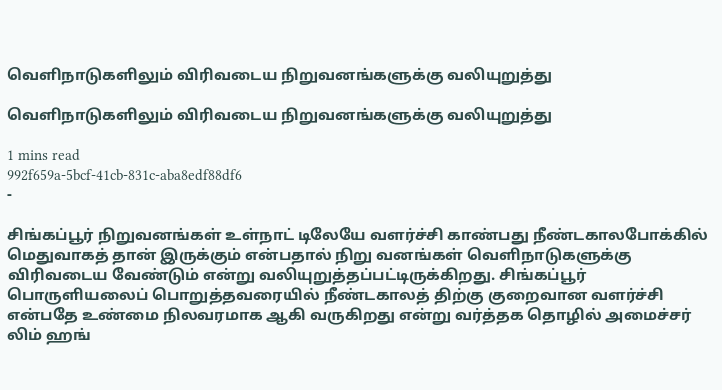வெளிநாடுகளிலும் விரிவடைய நிறுவனங்களுக்கு வலியுறுத்து

வெளிநாடுகளிலும் விரிவடைய நிறுவனங்களுக்கு வலியுறுத்து

1 mins read
992f659a-5bcf-41cb-831c-aba8edf88df6
-

சிங்கப்பூர் நிறுவனங்கள் உள்நாட் டிலேயே வளர்ச்சி காண்பது நீண்டகாலபோக்கில் மெதுவாகத் தான் இருக்கும் என்பதால் நிறு வனங்கள் வெளிநாடுகளுக்கு விரிவடைய வேண்டும் என்று வலியுறுத்தப்பட்டிருக்கிறது. சிங்கப்பூர் பொருளியலைப் பொறுத்தவரையில் நீண்டகாலத் திற்கு குறைவான வளர்ச்சி என்பதே உண்மை நிலவரமாக ஆகி வருகிறது என்று வர்த்தக தொழில் அமைச்சர் லிம் ஹங்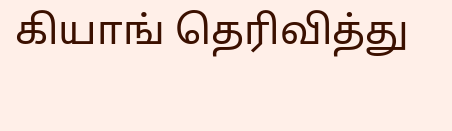கியாங் தெரிவித்து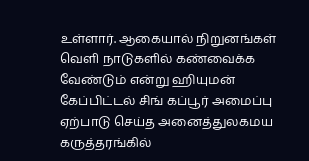உள்ளார். ஆகையால் நிறுனங்கள் வெளி நாடுகளில் கண்வைக்க வேண்டும் என்று ஹியுமன் கேப்பிட்டல் சிங் கப்பூர் அமைப்பு ஏற்பாடு செய்த அனைத்துலகமய கருத்தரங்கில்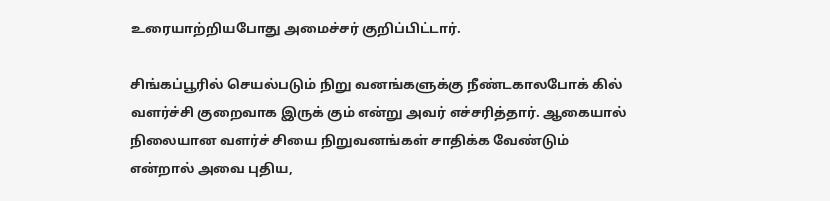உரையாற்றியபோது அமைச்சர் குறிப்பிட்டார்.

சிங்கப்பூரில் செயல்படும் நிறு வனங்களுக்கு நீண்டகாலபோக் கில் வளர்ச்சி குறைவாக இருக் கும் என்று அவர் எச்சரித்தார். ஆகையால் நிலையான வளர்ச் சியை நிறுவனங்கள் சாதிக்க வேண்டும் என்றால் அவை புதிய,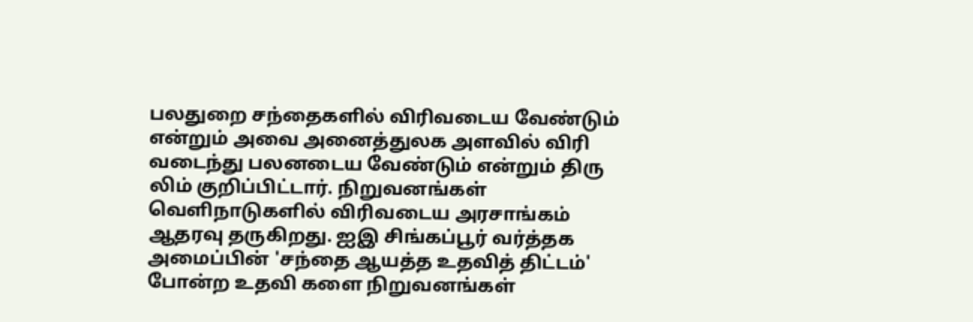பலதுறை சந்தைகளில் விரிவடைய வேண்டும் என்றும் அவை அனைத்துலக அளவில் விரி வடைந்து பலனடைய வேண்டும் என்றும் திரு லிம் குறிப்பிட்டார். நிறுவனங்கள் வெளிநாடுகளில் விரிவடைய அரசாங்கம் ஆதரவு தருகிறது. ஐஇ சிங்கப்பூர் வர்த்தக அமைப்பின் 'சந்தை ஆயத்த உதவித் திட்டம்' போன்ற உதவி களை நிறுவனங்கள்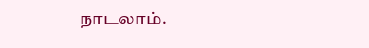நாடலாம்.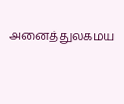அனைத்துலகமய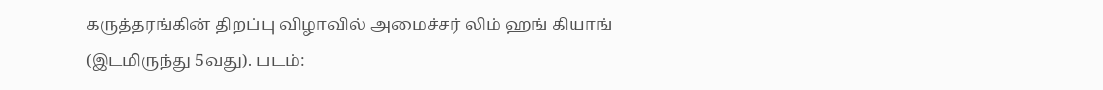கருத்தரங்கின் திறப்பு விழாவில் அமைச்சர் லிம் ஹங் கியாங் (இடமிருந்து 5வது). படம்: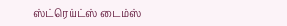ஸ்ட்ரெய்ட்ஸ் டைம்ஸ்